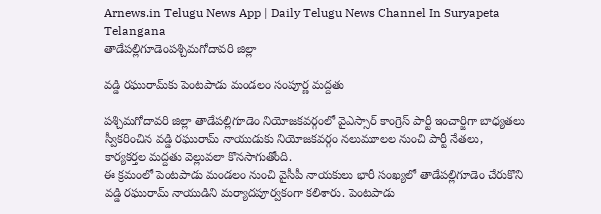Arnews.in Telugu News App | Daily Telugu News Channel In Suryapeta Telangana
తాడేపల్లిగూడెంపశ్చిమగోదావరి జిల్లా

వడ్డి రఘురామ్‌కు పెంటపాడు మండలం సంపూర్ణ మద్దతు

పశ్చిమగోదావరి జిల్లా తాడేపల్లిగూడెం నియోజకవర్గంలో వైఎస్సార్ కాంగ్రెస్ పార్టీ ఇంచార్జిగా బాధ్యతలు స్వీకరించిన వడ్డి రఘురామ్ నాయుడుకు నియోజకవర్గం నలుమూలల నుంచి పార్టీ నేతలు, కార్యకర్తల మద్దతు వెల్లువలా కొనసాగుతోంది.
ఈ క్రమంలో పెంటపాడు మండలం నుంచి వైసీపీ నాయకులు భారీ సంఖ్యలో తాడేపల్లిగూడెం చేరుకొని వడ్డి రఘురామ్ నాయుడిని మర్యాదపూర్వకంగా కలిశారు. పెంటపాడు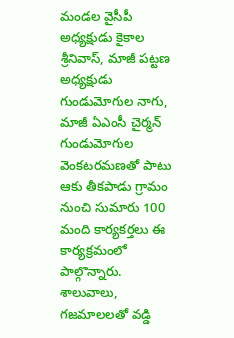మండల వైసీపీ అధ్యక్షుడు కైకాల శ్రీనివాస్, మాజీ పట్టణ అధ్యక్షుడు గుండుమోగుల నాగు, మాజీ ఏఎంసీ చైర్మన్ గుండుమోగుల వెంకటరమణతో పాటు ఆకు తీకపాడు గ్రామం నుంచి సుమారు 100 మంది కార్యకర్తలు ఈ కార్యక్రమంలో పాల్గొన్నారు. శాలువాలు, గజమాలలతో వడ్డి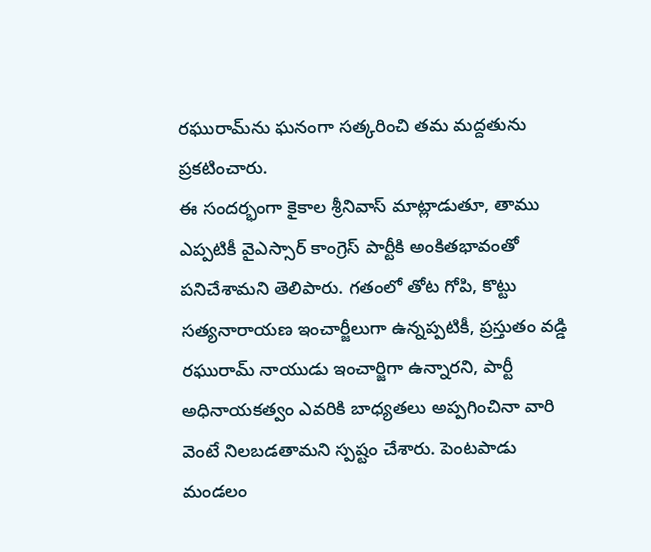రఘురామ్‌ను ఘనంగా సత్కరించి తమ మద్దతును ప్రకటించారు.
ఈ సందర్భంగా కైకాల శ్రీనివాస్ మాట్లాడుతూ, తాము ఎప్పటికీ వైఎస్సార్ కాంగ్రెస్ పార్టీకి అంకితభావంతో పనిచేశామని తెలిపారు. గతంలో తోట గోపి, కొట్టు సత్యనారాయణ ఇంచార్జీలుగా ఉన్నప్పటికీ, ప్రస్తుతం వడ్డి రఘురామ్ నాయుడు ఇంచార్జిగా ఉన్నారని, పార్టీ అధినాయకత్వం ఎవరికి బాధ్యతలు అప్పగించినా వారి వెంటే నిలబడతామని స్పష్టం చేశారు. పెంటపాడు మండలం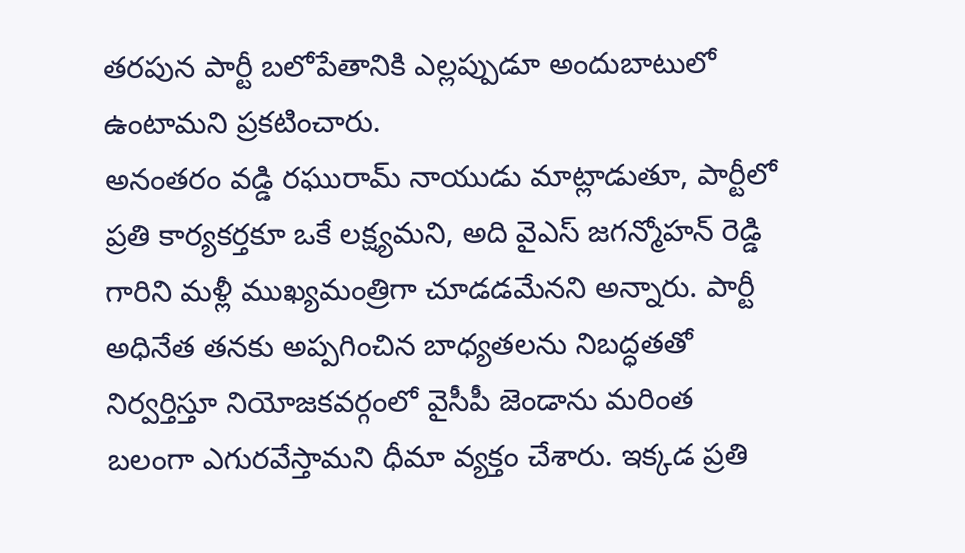తరపున పార్టీ బలోపేతానికి ఎల్లప్పుడూ అందుబాటులో ఉంటామని ప్రకటించారు.
అనంతరం వడ్డి రఘురామ్ నాయుడు మాట్లాడుతూ, పార్టీలో ప్రతి కార్యకర్తకూ ఒకే లక్ష్యమని, అది వైఎస్ జగన్మోహన్ రెడ్డి గారిని మళ్లీ ముఖ్యమంత్రిగా చూడడమేనని అన్నారు. పార్టీ అధినేత తనకు అప్పగించిన బాధ్యతలను నిబద్ధతతో నిర్వర్తిస్తూ నియోజకవర్గంలో వైసీపీ జెండాను మరింత బలంగా ఎగురవేస్తామని ధీమా వ్యక్తం చేశారు. ఇక్కడ ప్రతి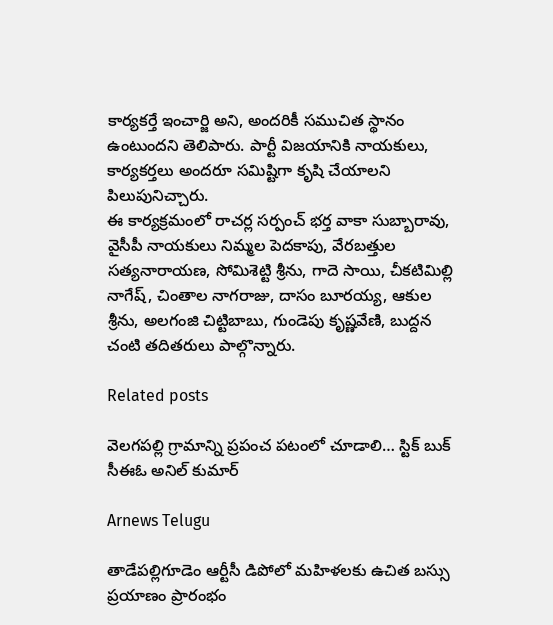కార్యకర్తే ఇంచార్జి అని, అందరికీ సముచిత స్థానం ఉంటుందని తెలిపారు. పార్టీ విజయానికి నాయకులు, కార్యకర్తలు అందరూ సమిష్టిగా కృషి చేయాలని పిలుపునిచ్చారు.
ఈ కార్యక్రమంలో రాచర్ల సర్పంచ్ భర్త వాకా సుబ్బారావు, వైసీపీ నాయకులు నిమ్మల పెదకాపు, వేరబత్తుల సత్యనారాయణ, సోమిశెట్టి శ్రీను, గాదె సాయి, చీకటిమిల్లి నాగేష్, చింతాల నాగరాజు, దాసం బూరయ్య, ఆకుల శ్రీను, అలగంజి చిట్టిబాబు, గుండెపు కృష్ణవేణి, బుద్దన చంటి తదితరులు పాల్గొన్నారు.

Related posts

వెలగపల్లి గ్రామాన్ని ప్రపంచ పటంలో చూడాలి… స్టిక్ బుక్ సీఈఓ అనిల్ కుమార్

Arnews Telugu

తాడేపల్లిగూడెం ఆర్టీసీ డిపోలో మహిళలకు ఉచిత బస్సు ప్రయాణం ప్రారంభం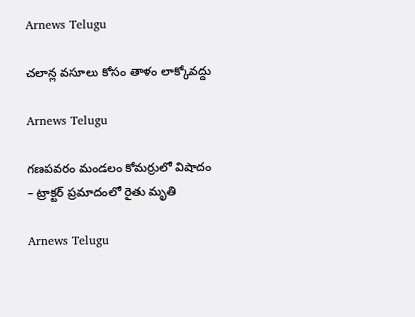Arnews Telugu

చలాన్ల వసూలు కోసం తాళం లాక్కోవద్దు

Arnews Telugu

గణపవరం మండలం కోమర్రులో విషాదం – ట్రాక్టర్ ప్రమాదంలో రైతు మృతి

Arnews Telugu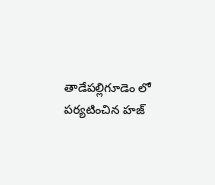తాడేపల్లిగూడెం లో పర్యటించిన హజ్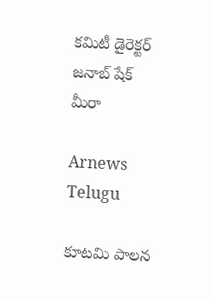కమిటీ డైరెక్టర్ జనాబ్ షేక్ మీరా

Arnews Telugu

కూటమి పాలన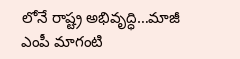లోనే రాష్ట్ర అభివృద్ధి…మాజీ ఎంపీ మాగంటి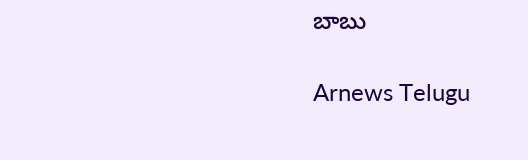బాబు

Arnews Telugu